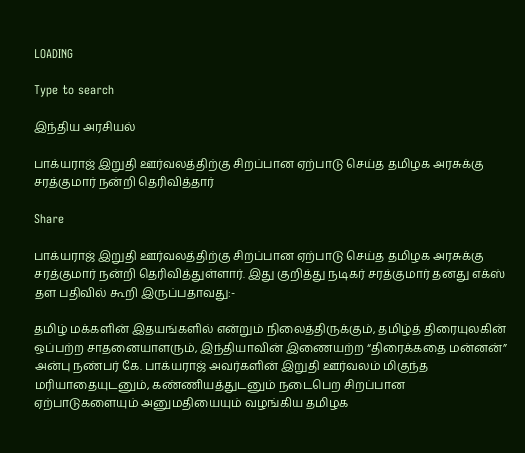LOADING

Type to search

இந்திய அரசியல்

பாக்யராஜ் இறுதி ஊர்வலத்திற்கு சிறப்பான ஏற்பாடு செய்த தமிழக அரசுக்கு சரத்குமார் நன்றி தெரிவித்தார்

Share

பாக்யராஜ் இறுதி ஊர்வலத்திற்கு சிறப்பான ஏற்பாடு செய்த தமிழக அரசுக்கு சரத்குமார் நன்றி தெரிவித்துள்ளார். இது குறித்து நடிகர் சரத்குமார் தனது எக்ஸ் தள பதிவில் கூறி இருப்பதாவது:-

தமிழ் மக்களின் இதயங்களில் என்றும் நிலைத்திருக்கும், தமிழ்த் திரையுலகின் ஒப்பற்ற சாதனையாளரும், இந்தியாவின் இணையற்ற “திரைக்கதை மன்னன்” அன்பு நண்பர் கே. பாக்யராஜ் அவர்களின் இறுதி ஊர்வலம் மிகுந்த மரியாதையுடனும், கண்ணியத்துடனும் நடைபெற சிறப்பான ஏற்பாடுகளையும் அனுமதியையும் வழங்கிய தமிழக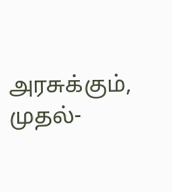அரசுக்கும், முதல்-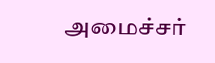அமைச்சர்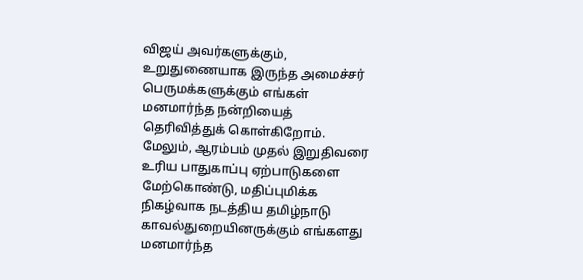விஜய் அவர்களுக்கும், உறுதுணையாக இருந்த அமைச்சர் பெருமக்களுக்கும் எங்கள் மனமார்ந்த நன்றியைத் தெரிவித்துக் கொள்கிறோம். மேலும், ஆரம்பம் முதல் இறுதிவரை உரிய பாதுகாப்பு ஏற்பாடுகளை மேற்கொண்டு, மதிப்புமிக்க நிகழ்வாக நடத்திய தமிழ்நாடு காவல்துறையினருக்கும் எங்களது மனமார்ந்த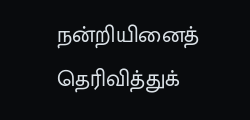நன்றியினைத் தெரிவித்துக்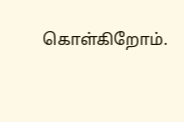கொள்கிறோம்.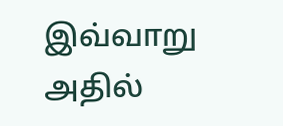இவ்வாறு அதில்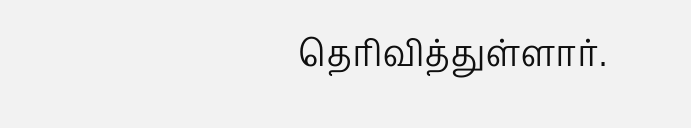தெரிவித்துள்ளார்.